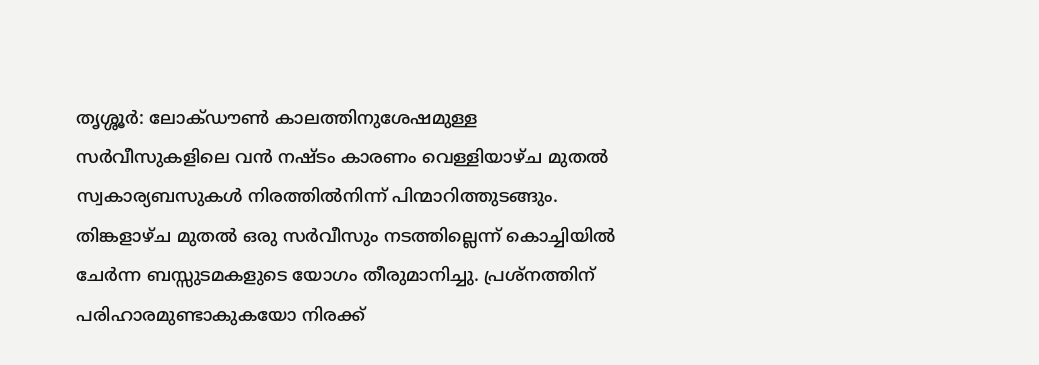തൃശ്ശൂർ: ലോക്ഡൗൺ കാലത്തിനുശേഷമുള്ള സർവീസുകളിലെ വൻ നഷ്ടം കാരണം വെള്ളിയാഴ്ച മുതൽ സ്വകാര്യബസുകൾ നിരത്തിൽനിന്ന് പിന്മാറിത്തുടങ്ങും. തിങ്കളാഴ്ച മുതൽ ഒരു സർവീസും നടത്തില്ലെന്ന് കൊച്ചിയിൽ ചേർന്ന ബസ്സുടമകളുടെ യോഗം തീരുമാനിച്ചു. പ്രശ്നത്തിന് പരിഹാരമുണ്ടാകുകയോ നിരക്ക്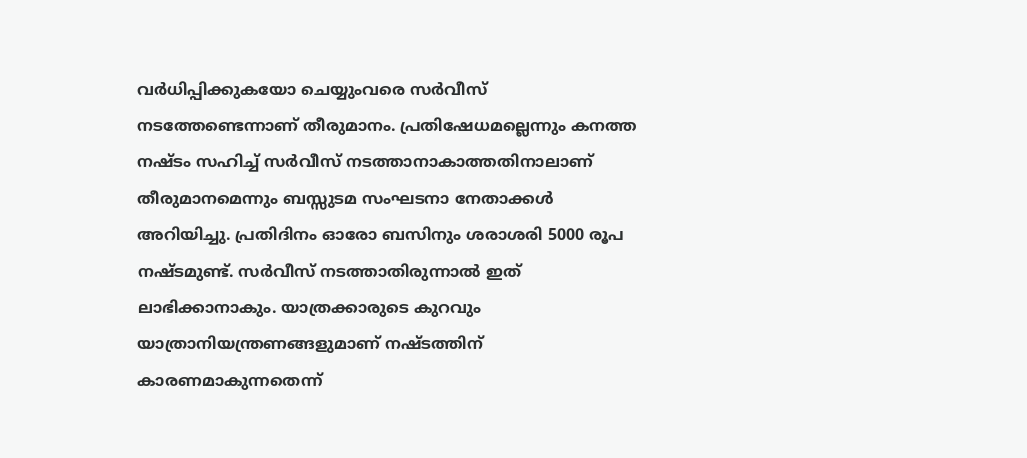വർധിപ്പിക്കുകയോ ചെയ്യുംവരെ സർവീസ് നടത്തേണ്ടെന്നാണ് തീരുമാനം. പ്രതിഷേധമല്ലെന്നും കനത്ത നഷ്ടം സഹിച്ച് സർവീസ് നടത്താനാകാത്തതിനാലാണ് തീരുമാനമെന്നും ബസ്സുടമ സംഘടനാ നേതാക്കൾ അറിയിച്ചു. പ്രതിദിനം ഓരോ ബസിനും ശരാശരി 5000 രൂപ നഷ്ടമുണ്ട്. സർവീസ് നടത്താതിരുന്നാൽ ഇത് ലാഭിക്കാനാകും. യാത്രക്കാരുടെ കുറവും യാത്രാനിയന്ത്രണങ്ങളുമാണ് നഷ്ടത്തിന് കാരണമാകുന്നതെന്ന്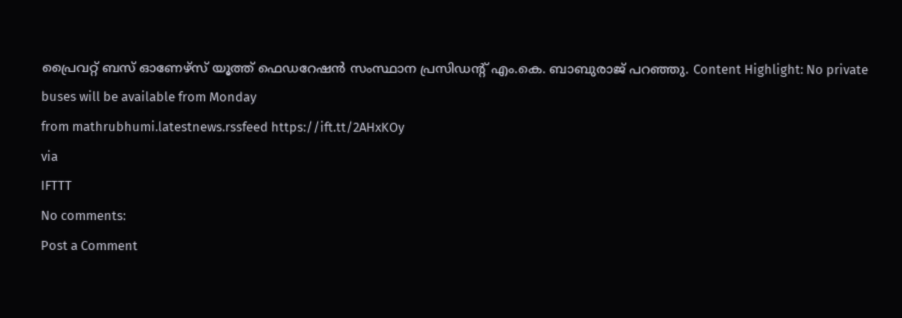പ്രൈവറ്റ് ബസ് ഓണേഴ്സ് യൂത്ത് ഫെഡറേഷൻ സംസ്ഥാന പ്രസിഡന്റ് എം.കെ. ബാബുരാജ് പറഞ്ഞു. Content Highlight: No private buses will be available from Monday
from mathrubhumi.latestnews.rssfeed https://ift.tt/2AHxKOy
via
IFTTT
No comments:
Post a Comment